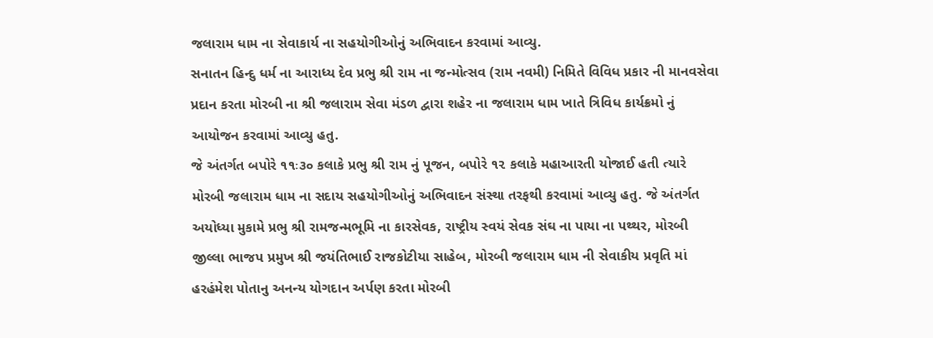જલારામ ધામ ના સેવાકાર્ય ના સહયોગીઓનું અભિવાદન કરવામાં આવ્યુ.
સનાતન હિન્દુ ધર્મ ના આરાધ્ય દેવ પ્રભુ શ્રી રામ ના જન્મોત્સવ (રામ નવમી) નિમિતે વિવિધ પ્રકાર ની માનવસેવા પ્રદાન કરતા મોરબી ના શ્રી જલારામ સેવા મંડળ દ્વારા શહેર ના જલારામ ધામ ખાતે ત્રિવિધ કાર્યક્રમો નું આયોજન કરવામાં આવ્યુ હતુ.
જે અંતર્ગત બપોરે ૧૧ઃ૩૦ કલાકે પ્રભુ શ્રી રામ નું પૂજન, બપોરે ૧૨ કલાકે મહાઆરતી યોજાઈ હતી ત્યારે મોરબી જલારામ ધામ ના સદાય સહયોગીઓનું અભિવાદન સંસ્થા તરફથી કરવામાં આવ્યુ હતુ. જે અંતર્ગત અયોધ્યા મુકામે પ્રભુ શ્રી રામજન્મભૂમિ ના કારસેવક, રાષ્ટ્રીય સ્વયં સેવક સંઘ ના પાયા ના પથ્થર, મોરબી જીલ્લા ભાજપ પ્રમુખ શ્રી જયંતિભાઈ રાજકોટીયા સાહેબ, મોરબી જલારામ ધામ ની સેવાકીય પ્રવૃતિ માં હરહંમેશ પોતાનુ અનન્ય યોગદાન અર્પણ કરતા મોરબી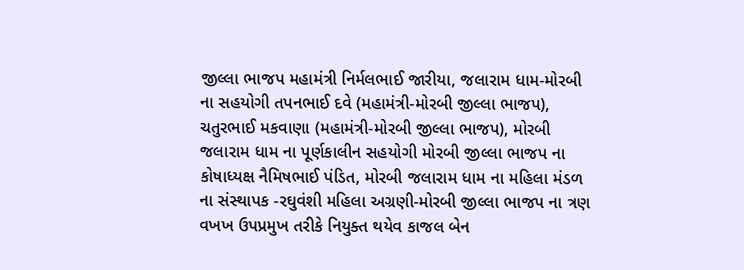જીલ્લા ભાજપ મહામંત્રી નિર્મલભાઈ જારીયા, જલારામ ધામ-મોરબી ના સહયોગી તપનભાઈ દવે (મહામંત્રી-મોરબી જીલ્લા ભાજપ), ચતુરભાઈ મકવાણા (મહામંત્રી-મોરબી જીલ્લા ભાજપ), મોરબી જલારામ ધામ ના પૂર્ણકાલીન સહયોગી મોરબી જીલ્લા ભાજપ ના કોષાધ્યક્ષ નૈમિષભાઈ પંડિત, મોરબી જલારામ ધામ ના મહિલા મંડળ ના સંસ્થાપક -રઘુવંશી મહિલા અગ્રણી-મોરબી જીલ્લા ભાજપ ના ત્રણ વખખ ઉપપ્રમુખ તરીકે નિયુક્ત થયેવ કાજલ બેન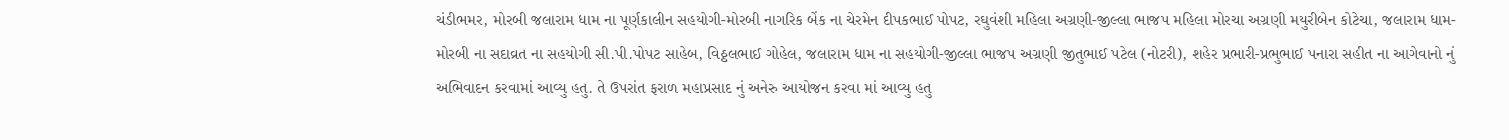ચંડીભમર, મોરબી જલારામ ધામ ના પૂર્ણકાલીન સહયોગી-મોરબી નાગરિક બેંક ના ચેરમેન દીપકભાઈ પોપટ, રઘુવંશી મહિલા અગ્રણી-જીલ્લા ભાજપ મહિલા મોરચા અગ્રણી મયુરીબેન કોટેચા, જલારામ ધામ-મોરબી ના સદાવ્રત ના સહયોગી સી.પી.પોપટ સાહેબ, વિઠ્ઠલભાઈ ગોહેલ, જલારામ ધામ ના સહયોગી-જીલ્લા ભાજપ અગ્રણી જીતુભાઈ પટેલ (નોટરી), શહેર પ્રભારી-પ્રભુભાઈ પનારા સહીત ના આગેવાનો નું અભિવાદન કરવામાં આવ્યુ હતુ. તે ઉપરાંત ફરાળ મહાપ્રસાદ નું અનેરુ આયોજન કરવા માં આવ્યુ હતુ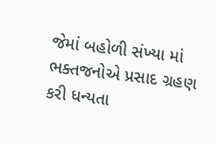જેમાં બહોળી સંખ્યા માં ભક્તજનોએ પ્રસાદ ગ્રહણ કરી ધન્યતા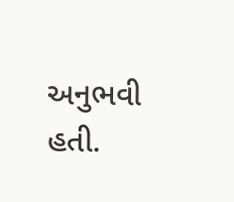અનુભવી હતી.